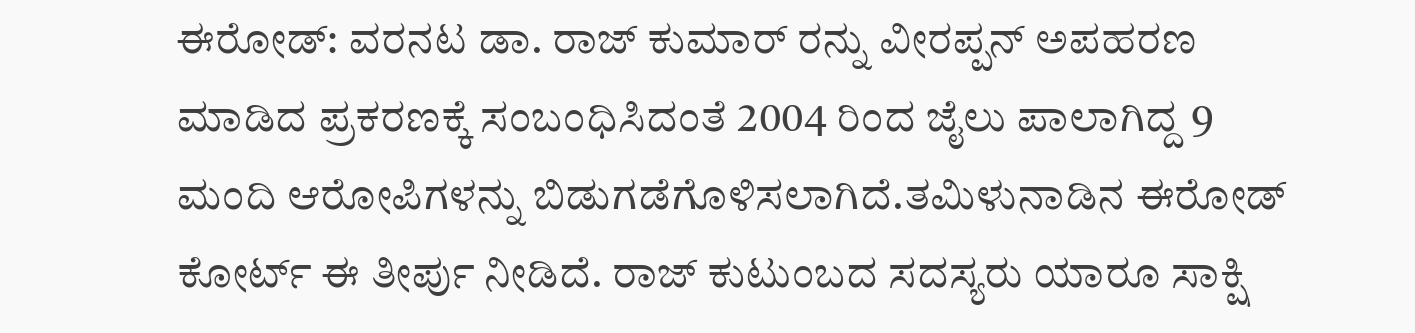ಈರೋಡ್: ವರನಟ ಡಾ. ರಾಜ್ ಕುಮಾರ್ ರನ್ನು ವೀರಪ್ಪನ್ ಅಪಹರಣ ಮಾಡಿದ ಪ್ರಕರಣಕ್ಕೆ ಸಂಬಂಧಿಸಿದಂತೆ 2004 ರಿಂದ ಜೈಲು ಪಾಲಾಗಿದ್ದ 9 ಮಂದಿ ಆರೋಪಿಗಳನ್ನು ಬಿಡುಗಡೆಗೊಳಿಸಲಾಗಿದೆ.ತಮಿಳುನಾಡಿನ ಈರೋಡ್ ಕೋರ್ಟ್ ಈ ತೀರ್ಪು ನೀಡಿದೆ. ರಾಜ್ ಕುಟುಂಬದ ಸದಸ್ಯರು ಯಾರೂ ಸಾಕ್ಷಿ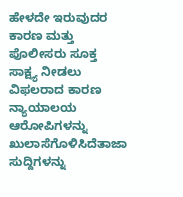ಹೇಳದೇ ಇರುವುದರ ಕಾರಣ ಮತ್ತು ಪೊಲೀಸರು ಸೂಕ್ತ ಸಾಕ್ಷ್ಯ ನೀಡಲು ವಿಫಲರಾದ ಕಾರಣ ನ್ಯಾಯಾಲಯ ಆರೋಪಿಗಳನ್ನು ಖುಲಾಸೆಗೊಳಿಸಿದೆತಾಜಾ ಸುದ್ದಿಗಳನ್ನು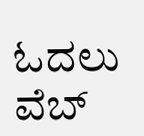ಓದಲು ವೆಬ್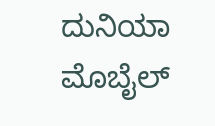ದುನಿಯಾ ಮೊಬೈಲ್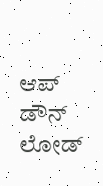ಆಪ್ ಡೌನ್ ಲೋಡ್